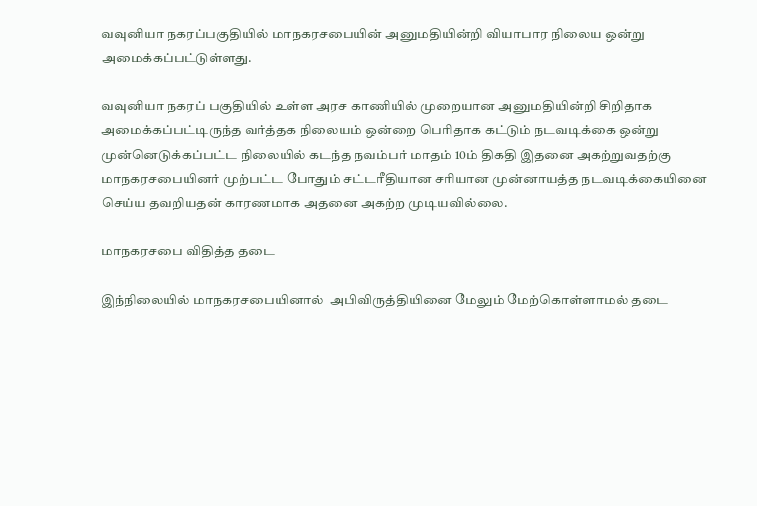வவுனியா நகரப்பகுதியில் மாநகரசபையின் அனுமதியின்றி வியாபார நிலைய ஒன்று அமைக்கப்பட்டுள்ளது.

வவுனியா நகரப் பகுதியில் உள்ள அரச காணியில் முறையான அனுமதியின்றி சிறிதாக அமைக்கப்பட்டிருந்த வர்த்தக நிலையம் ஒன்றை பெரிதாக கட்டும் நடவடிக்கை ஒன்று முன்னெடுக்கப்பட்ட நிலையில் கடந்த நவம்பர் மாதம் 10ம் திகதி இதனை அகற்றுவதற்கு மாநகரசபையினர் முற்பட்ட போதும் சட்டரீதியான சரியான முன்னாயத்த நடவடிக்கையினை செய்ய தவறியதன் காரணமாக அதனை அகற்ற முடியவில்லை.

மாநகரசபை விதித்த தடை

இந்நிலையில் மாநகரசபையினால்  அபிவிருத்தியினை மேலும் மேற்கொள்ளாமல் தடை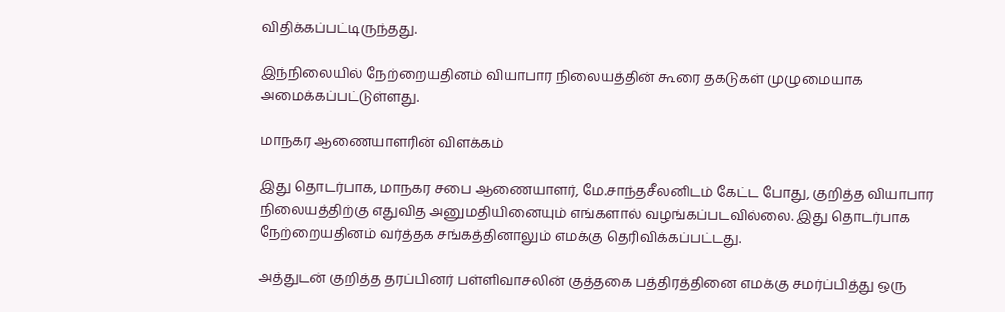விதிக்கப்பட்டிருந்தது.

இந்நிலையில் நேற்றையதினம் வியாபார நிலையத்தின் கூரை தகடுகள் முழுமையாக அமைக்கப்பட்டுள்ளது.

மாநகர ஆணையாளரின் விளக்கம்

இது தொடர்பாக, மாநகர சபை ஆணையாளர், மே.சாந்தசீலனிடம் கேட்ட போது, குறித்த வியாபார நிலையத்திற்கு எதுவித அனுமதியினையும் எங்களால் வழங்கப்படவில்லை. இது தொடர்பாக நேற்றையதினம் வர்த்தக சங்கத்தினாலும் எமக்கு தெரிவிக்கப்பட்டது.

அத்துடன் குறித்த தரப்பினர் பள்ளிவாசலின் குத்தகை பத்திரத்தினை எமக்கு சமர்ப்பித்து ஒரு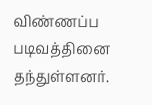விண்ணப்ப படிவத்தினை தந்துள்ளனர்.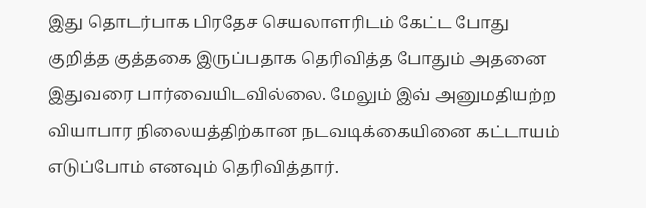இது தொடர்பாக பிரதேச செயலாளரிடம் கேட்ட போது குறித்த குத்தகை இருப்பதாக தெரிவித்த போதும் அதனை இதுவரை பார்வையிடவில்லை. மேலும் இவ் அனுமதியற்ற வியாபார நிலையத்திற்கான நடவடிக்கையினை கட்டாயம் எடுப்போம் எனவும் தெரிவித்தார்.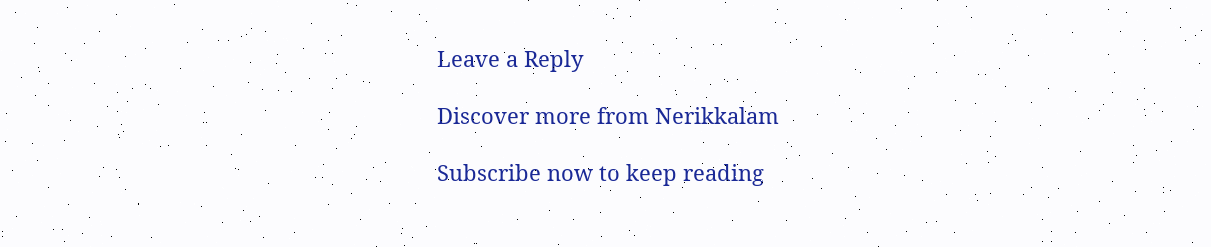Leave a Reply

Discover more from Nerikkalam

Subscribe now to keep reading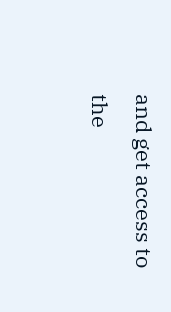and get access to the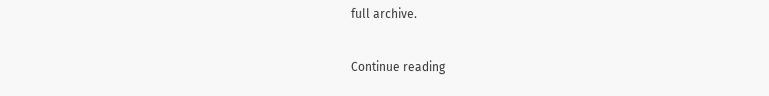full archive.

Continue reading